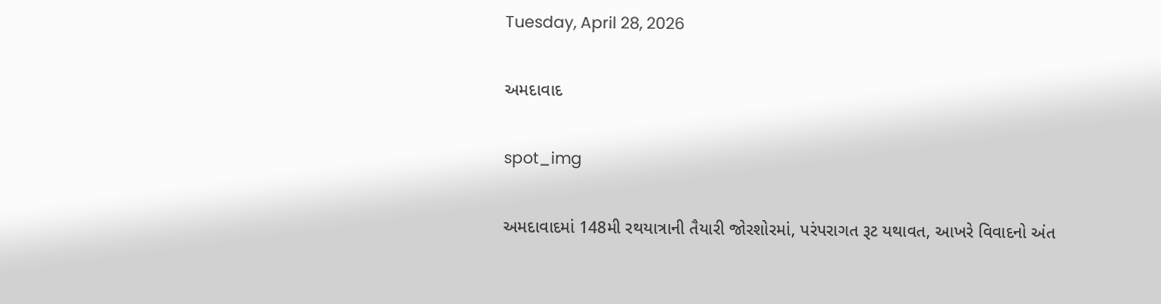Tuesday, April 28, 2026

અમદાવાદ

spot_img

અમદાવાદમાં 148મી રથયાત્રાની તૈયારી જોરશોરમાં, પરંપરાગત રૂટ યથાવત, આખરે વિવાદનો અંત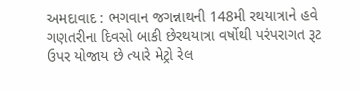અમદાવાદ : ભગવાન જગન્નાથની 148મી રથયાત્રાને હવે ગણતરીના દિવસો બાકી છેરથયાત્રા વર્ષોથી પરંપરાગત રૂટ ઉપર યોજાય છે ત્યારે મેટ્રો રેલ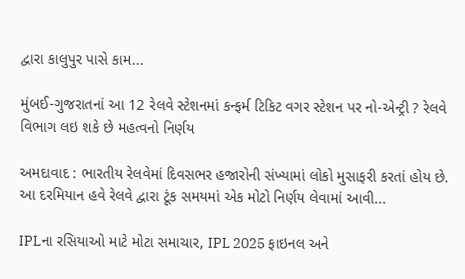દ્વારા કાલુપુર પાસે કામ...

મુંબઈ-ગુજરાતનાં આ 12 રેલવે સ્ટેશનમાં કન્ફર્મ ટિકિટ વગર સ્ટેશન પર નો-એન્ટ્રી ? રેલવે વિભાગ લઇ શકે છે મહત્વનો નિર્ણય

અમદાવાદ : ભારતીય રેલવેમાં દિવસભર હજારોની સંખ્યામાં લોકો મુસાફરી કરતાં હોય છે. આ દરમિયાન હવે રેલવે દ્વારા ટૂંક સમયમાં એક મોટો નિર્ણય લેવામાં આવી...

IPLના રસિયાઓ માટે મોટા સમાચાર, IPL 2025 ફાઇનલ અને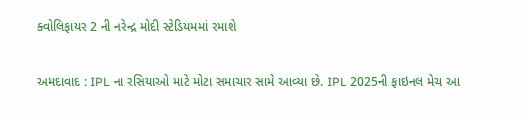ક્વોલિફાયર 2 ની નરેન્દ્ર મોદી સ્ટેડિયમમાં રમાશે

અમદાવાદ : IPL ના રસિયાઓ માટે મોટા સમાચાર સામે આવ્યા છે. IPL 2025ની ફાઇનલ મેચ આ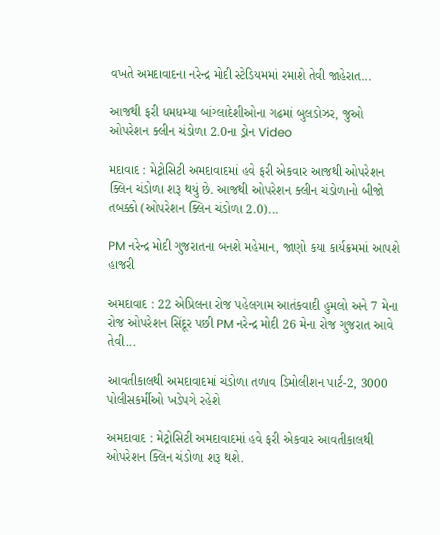વખતે અમદાવાદના નરેન્દ્ર મોદી સ્ટેડિયમમાં રમાશે તેવી જાહેરાત...

આજથી ફરી ધમધમ્યા બાંગ્લાદેશીઓના ગઢમાં બુલડોઝર, જુઓ ઓપરેશન ક્લીન ચંડોળા 2.0ના ડ્રોન Video

મદાવાદ : મેટ્રોસિટી અમદાવાદમાં હવે ફરી એકવાર આજથી ઓપરેશન ક્લિન ચંડોળા શરૂ થયું છે. આજથી ઓપરેશન ક્લીન ચંડોળાનો બીજો તબક્કો (ઓપરેશન ક્લિન ચંડોળા 2.0)...

PM નરેન્દ્ર મોદી ગુજરાતના બનશે મહેમાન, જાણો કયા કાર્યક્રમમાં આપશે હાજરી

અમદાવાદ : 22 એપ્રિલના રોજ પહેલગામ આતંકવાદી હુમલો અને 7 મેના રોજ ઓપરેશન સિંદૂર પછી PM નરેન્દ્ર મોદી 26 મેના રોજ ગુજરાત આવે તેવી...

આવતીકાલથી અમદાવાદમાં ચંડોળા તળાવ ડિમોલીશન પાર્ટ-2, 3000 પોલીસકર્મીઓ ખડેપગે રહેશે

અમદાવાદ : મેટ્રોસિટી અમદાવાદમાં હવે ફરી એકવાર આવતીકાલથી ઓપરેશન ક્લિન ચંડોળા શરૂ થશે.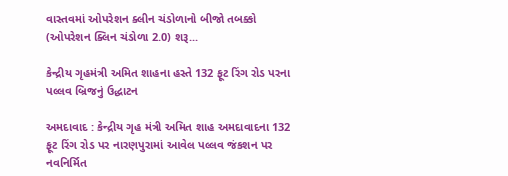વાસ્તવમાં ઓપરેશન ક્લીન ચંડોળાનો બીજો તબક્કો (ઓપરેશન ક્લિન ચંડોળા 2.0) શરૂ...

કેન્દ્રીય ગૃહમંત્રી અમિત શાહના હસ્તે 132 ફૂટ રિંગ રોડ પરના પલ્લવ બ્રિજનું ઉદ્ધાટન

અમદાવાદ : કેન્દ્રીય ગૃહ મંત્રી અમિત શાહ અમદાવાદના 132 ફૂટ રિંગ રોડ પર નારણપુરામાં આવેલ પલ્લવ જંકશન પર નવનિર્મિત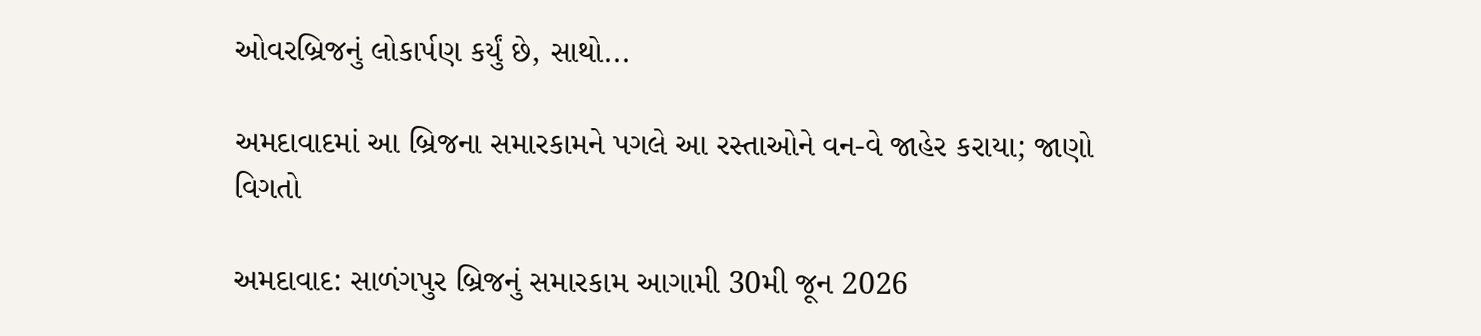ઓવરબ્રિજનું લોકાર્પણ કર્યું છે, સાથો...

અમદાવાદમાં આ બ્રિજના સમારકામને પગલે આ રસ્તાઓને વન-વે જાહેર કરાયા; જાણો વિગતો

અમદાવાદ: સાળંગપુર બ્રિજનું સમારકામ આગામી 30મી જૂન 2026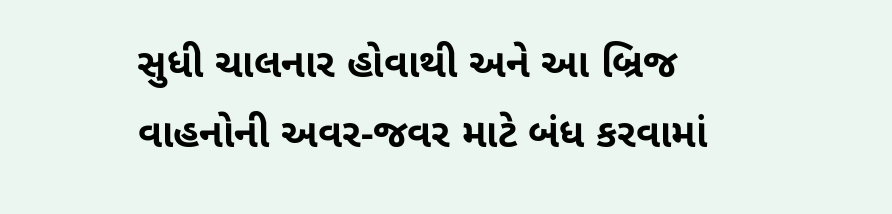સુધી ચાલનાર હોવાથી અને આ બ્રિજ વાહનોની અવર-જવર માટે બંધ કરવામાં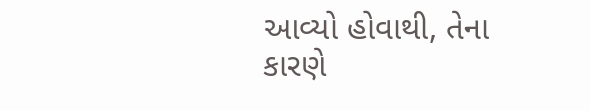આવ્યો હોવાથી, તેના કારણે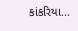કાંકરિયા...